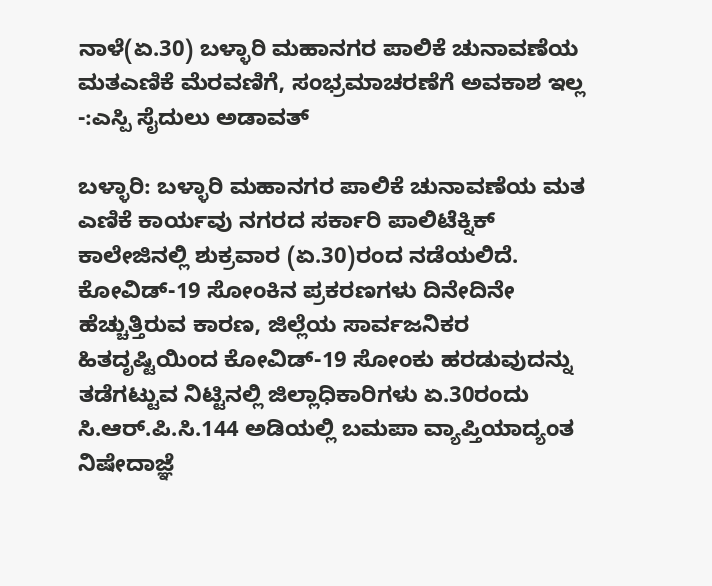ನಾಳೆ(ಏ.30) ಬಳ್ಳಾರಿ ಮಹಾನಗರ ಪಾಲಿಕೆ ಚುನಾವಣೆಯ ಮತಎಣಿಕೆ ಮೆರವಣಿಗೆ, ಸಂಭ್ರಮಾಚರಣೆಗೆ ಅವಕಾಶ ಇಲ್ಲ -:ಎಸ್ಪಿ ಸೈದುಲು ಅಡಾವತ್

ಬಳ್ಳಾರಿ: ಬಳ್ಳಾರಿ ಮಹಾನಗರ ಪಾಲಿಕೆ ಚುನಾವಣೆಯ ಮತ ಎಣಿಕೆ ಕಾರ್ಯವು ನಗರದ ಸರ್ಕಾರಿ ಪಾಲಿಟೆಕ್ನಿಕ್ ಕಾಲೇಜಿನಲ್ಲಿ ಶುಕ್ರವಾರ (ಏ.30)ರಂದ ನಡೆಯಲಿದೆ. ಕೋವಿಡ್-19 ಸೋಂಕಿನ ಪ್ರಕರಣಗಳು ದಿನೇದಿನೇ ಹೆಚ್ಚುತ್ತಿರುವ ಕಾರಣ, ಜಿಲ್ಲೆಯ ಸಾರ್ವಜನಿಕರ ಹಿತದೃಷ್ಟಿಯಿಂದ ಕೋವಿಡ್-19 ಸೋಂಕು ಹರಡುವುದನ್ನು ತಡೆಗಟ್ಟುವ ನಿಟ್ಟಿನಲ್ಲಿ ಜಿಲ್ಲಾಧಿಕಾರಿಗಳು ಏ.30ರಂದು ಸಿ.ಆರ್.ಪಿ.ಸಿ.144 ಅಡಿಯಲ್ಲಿ ಬಮಪಾ ವ್ಯಾಪ್ತಿಯಾದ್ಯಂತ ನಿಷೇದಾಜ್ಞೆ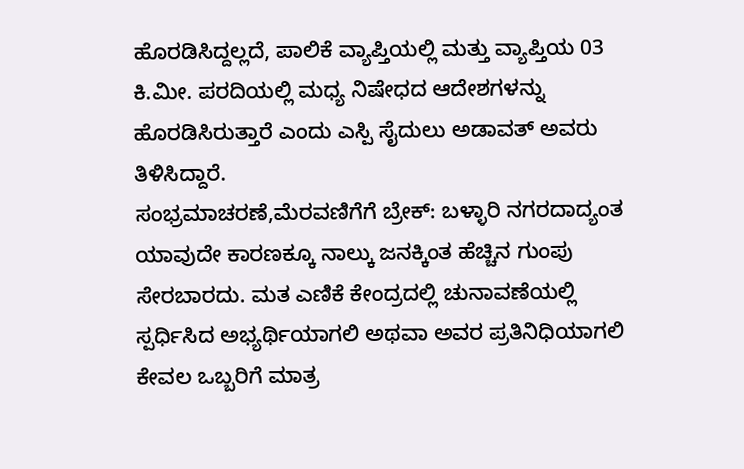ಹೊರಡಿಸಿದ್ದಲ್ಲದೆ, ಪಾಲಿಕೆ ವ್ಯಾಪ್ತಿಯಲ್ಲಿ ಮತ್ತು ವ್ಯಾಪ್ತಿಯ 03 ಕಿ.ಮೀ. ಪರದಿಯಲ್ಲಿ ಮಧ್ಯ ನಿಷೇಧದ ಆದೇಶಗಳನ್ನು ಹೊರಡಿಸಿರುತ್ತಾರೆ ಎಂದು ಎಸ್ಪಿ ಸೈದುಲು ಅಡಾವತ್ ಅವರು ತಿಳಿಸಿದ್ದಾರೆ.
ಸಂಭ್ರಮಾಚರಣೆ,ಮೆರವಣಿಗೆಗೆ ಬ್ರೇಕ್: ಬಳ್ಳಾರಿ ನಗರದಾದ್ಯಂತ ಯಾವುದೇ ಕಾರಣಕ್ಕೂ ನಾಲ್ಕು ಜನಕ್ಕಿಂತ ಹೆಚ್ಚಿನ ಗುಂಪು ಸೇರಬಾರದು. ಮತ ಎಣಿಕೆ ಕೇಂದ್ರದಲ್ಲಿ ಚುನಾವಣೆಯಲ್ಲಿ ಸ್ಪರ್ಧಿಸಿದ ಅಭ್ಯರ್ಥಿಯಾಗಲಿ ಅಥವಾ ಅವರ ಪ್ರತಿನಿಧಿಯಾಗಲಿ ಕೇವಲ ಒಬ್ಬರಿಗೆ ಮಾತ್ರ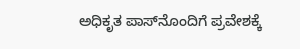ಅಧಿಕೃತ ಪಾಸ್‍ನೊಂದಿಗೆ ಪ್ರವೇಶಕ್ಕೆ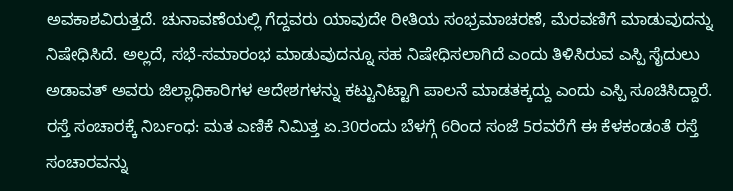ಅವಕಾಶವಿರುತ್ತದೆ. ಚುನಾವಣೆಯಲ್ಲಿ ಗೆದ್ದವರು ಯಾವುದೇ ರೀತಿಯ ಸಂಭ್ರಮಾಚರಣೆ, ಮೆರವಣಿಗೆ ಮಾಡುವುದನ್ನು ನಿಷೇಧಿಸಿದೆ. ಅಲ್ಲದೆ, ಸಭೆ-ಸಮಾರಂಭ ಮಾಡುವುದನ್ನೂ ಸಹ ನಿಷೇಧಿಸಲಾಗಿದೆ ಎಂದು ತಿಳಿಸಿರುವ ಎಸ್ಪಿ ಸೈದುಲು ಅಡಾವತ್ ಅವರು ಜಿಲ್ಲಾಧಿಕಾರಿಗಳ ಆದೇಶಗಳನ್ನು ಕಟ್ಟುನಿಟ್ಟಾಗಿ ಪಾಲನೆ ಮಾಡತಕ್ಕದ್ದು ಎಂದು ಎಸ್ಪಿ ಸೂಚಿಸಿದ್ದಾರೆ.
ರಸ್ತೆ ಸಂಚಾರಕ್ಕೆ ನಿರ್ಬಂಧ: ಮತ ಎಣಿಕೆ ನಿಮಿತ್ತ ಏ.30ರಂದು ಬೆಳಗ್ಗೆ 6ರಿಂದ ಸಂಜೆ 5ರವರೆಗೆ ಈ ಕೆಳಕಂಡಂತೆ ರಸ್ತೆ ಸಂಚಾರವನ್ನು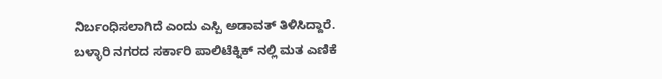ನಿರ್ಬಂಧಿಸಲಾಗಿದೆ ಎಂದು ಎಸ್ಪಿ ಅಡಾವತ್ ತಿಳಿಸಿದ್ದಾರೆ.
ಬಳ್ಳಾರಿ ನಗರದ ಸರ್ಕಾರಿ ಪಾಲಿಟೆಕ್ನಿಕ್ ನಲ್ಲಿ ಮತ ಎಣಿಕೆ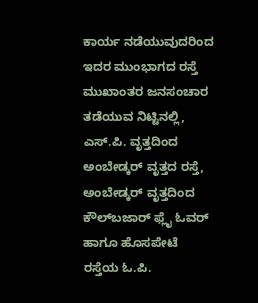ಕಾರ್ಯ ನಡೆಯುವುದರಿಂದ ಇದರ ಮುಂಭಾಗದ ರಸ್ತೆ ಮುಖಾಂತರ ಜನಸಂಚಾರ ತಡೆಯುವ ನಿಟ್ಟಿನಲ್ಲಿ, ಎಸ್.ಪಿ. ವೃತ್ತದಿಂದ ಅಂಬೇಡ್ಕರ್ ವೃತ್ತದ ರಸ್ತೆ, ಅಂಬೇಡ್ಕರ್ ವೃತ್ತದಿಂದ ಕೌಲ್‍ಬಜಾರ್ ಫ್ಲೈ ಓವರ್ ಹಾಗೂ ಹೊಸಪೇಟೆ ರಸ್ತೆಯ ಓ.ಪಿ.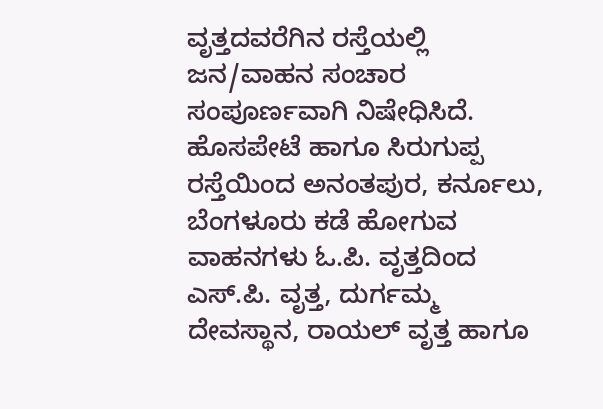ವೃತ್ತದವರೆಗಿನ ರಸ್ತೆಯಲ್ಲಿ ಜನ/ವಾಹನ ಸಂಚಾರ ಸಂಪೂರ್ಣವಾಗಿ ನಿಷೇಧಿಸಿದೆ.
ಹೊಸಪೇಟೆ ಹಾಗೂ ಸಿರುಗುಪ್ಪ ರಸ್ತೆಯಿಂದ ಅನಂತಪುರ, ಕರ್ನೂಲು, ಬೆಂಗಳೂರು ಕಡೆ ಹೋಗುವ ವಾಹನಗಳು ಓ.ಪಿ. ವೃತ್ತದಿಂದ ಎಸ್.ಪಿ. ವೃತ್ತ, ದುರ್ಗಮ್ಮ ದೇವಸ್ಥಾನ, ರಾಯಲ್ ವೃತ್ತ ಹಾಗೂ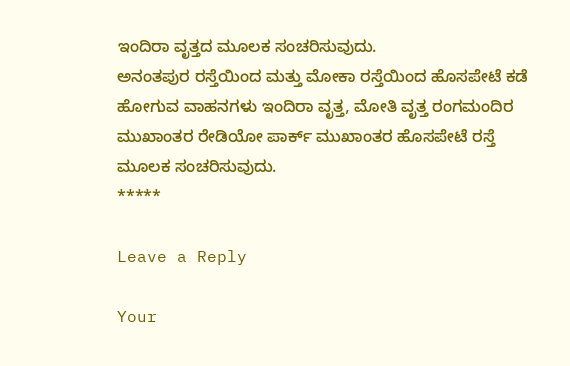ಇಂದಿರಾ ವೃತ್ತದ ಮೂಲಕ ಸಂಚರಿಸುವುದು.
ಅನಂತಪುರ ರಸ್ತೆಯಿಂದ ಮತ್ತು ಮೋಕಾ ರಸ್ತೆಯಿಂದ ಹೊಸಪೇಟೆ ಕಡೆ ಹೋಗುವ ವಾಹನಗಳು ಇಂದಿರಾ ವೃತ್ತ, ಮೋತಿ ವೃತ್ತ ರಂಗಮಂದಿರ ಮುಖಾಂತರ ರೇಡಿಯೋ ಪಾರ್ಕ್ ಮುಖಾಂತರ ಹೊಸಪೇಟೆ ರಸ್ತೆ ಮೂಲಕ ಸಂಚರಿಸುವುದು.
*****

Leave a Reply

Your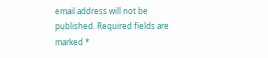email address will not be published. Required fields are marked *